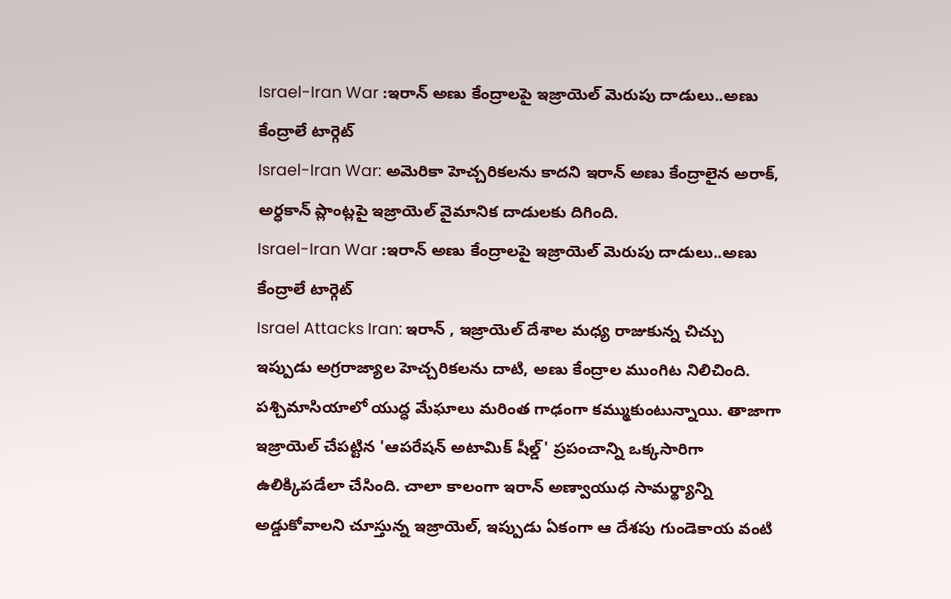Israel-Iran War :ఇరాన్ అణు కేంద్రాలపై ఇజ్రాయెల్ మెరుపు దాడులు..అణు కేంద్రాలే టార్గెట్
Israel-Iran War: అమెరికా హెచ్చరికలను కాదని ఇరాన్ అణు కేంద్రాలైన అరాక్, అర్ధకాన్ ప్లాంట్లపై ఇజ్రాయెల్ వైమానిక దాడులకు దిగింది.
Israel-Iran War :ఇరాన్ అణు కేంద్రాలపై ఇజ్రాయెల్ మెరుపు దాడులు..అణు కేంద్రాలే టార్గెట్
Israel Attacks Iran: ఇరాన్ , ఇజ్రాయెల్ దేశాల మధ్య రాజుకున్న చిచ్చు ఇప్పుడు అగ్రరాజ్యాల హెచ్చరికలను దాటి, అణు కేంద్రాల ముంగిట నిలిచింది. పశ్చిమాసియాలో యుద్ధ మేఘాలు మరింత గాఢంగా కమ్ముకుంటున్నాయి. తాజాగా ఇజ్రాయెల్ చేపట్టిన 'ఆపరేషన్ అటామిక్ షీల్డ్' ప్రపంచాన్ని ఒక్కసారిగా ఉలిక్కిపడేలా చేసింది. చాలా కాలంగా ఇరాన్ అణ్వాయుధ సామర్థ్యాన్ని అడ్డుకోవాలని చూస్తున్న ఇజ్రాయెల్, ఇప్పుడు ఏకంగా ఆ దేశపు గుండెకాయ వంటి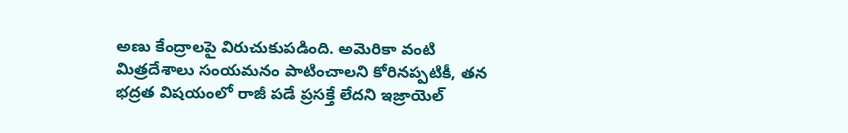అణు కేంద్రాలపై విరుచుకుపడింది. అమెరికా వంటి మిత్రదేశాలు సంయమనం పాటించాలని కోరినప్పటికీ, తన భద్రత విషయంలో రాజీ పడే ప్రసక్తే లేదని ఇజ్రాయెల్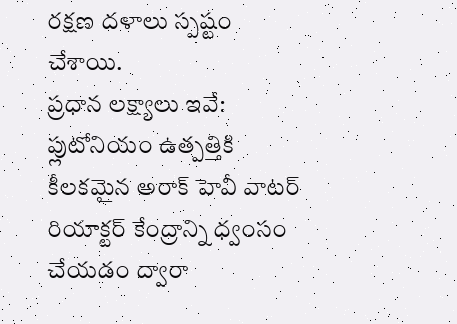రక్షణ దళాలు స్పష్టం చేశాయి.
ప్రధాన లక్ష్యాలు ఇవే:
ప్లుటోనియం ఉత్పత్తికి కీలకమైన అరాక్ హెవీ వాటర్ రియాక్టర్ కేంద్రాన్ని ధ్వంసం చేయడం ద్వారా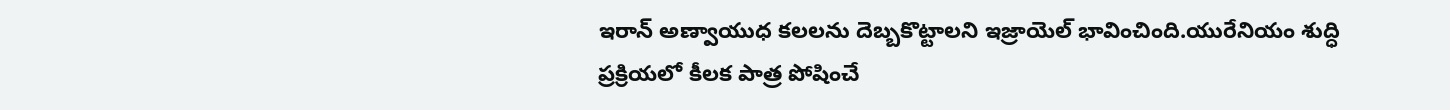ఇరాన్ అణ్వాయుధ కలలను దెబ్బకొట్టాలని ఇజ్రాయెల్ భావించింది.యురేనియం శుద్ధి ప్రక్రియలో కీలక పాత్ర పోషించే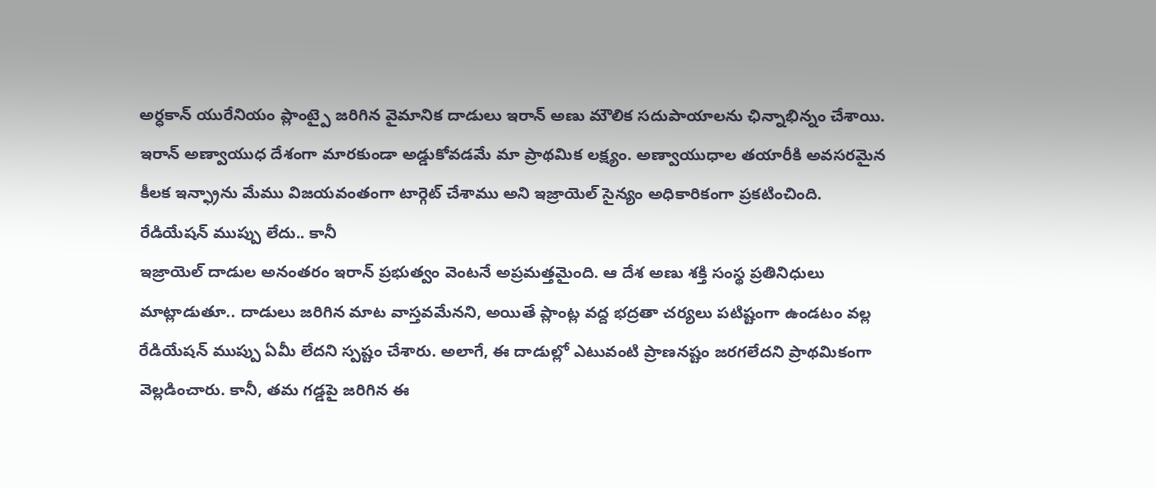అర్ధకాన్ యురేనియం ప్లాంట్పై జరిగిన వైమానిక దాడులు ఇరాన్ అణు మౌలిక సదుపాయాలను ఛిన్నాభిన్నం చేశాయి. ఇరాన్ అణ్వాయుధ దేశంగా మారకుండా అడ్డుకోవడమే మా ప్రాథమిక లక్ష్యం. అణ్వాయుధాల తయారీకి అవసరమైన కీలక ఇన్ఫ్రాను మేము విజయవంతంగా టార్గెట్ చేశాము అని ఇజ్రాయెల్ సైన్యం అధికారికంగా ప్రకటించింది.
రేడియేషన్ ముప్పు లేదు.. కానీ
ఇజ్రాయెల్ దాడుల అనంతరం ఇరాన్ ప్రభుత్వం వెంటనే అప్రమత్తమైంది. ఆ దేశ అణు శక్తి సంస్థ ప్రతినిధులు మాట్లాడుతూ.. దాడులు జరిగిన మాట వాస్తవమేనని, అయితే ప్లాంట్ల వద్ద భద్రతా చర్యలు పటిష్టంగా ఉండటం వల్ల రేడియేషన్ ముప్పు ఏమీ లేదని స్పష్టం చేశారు. అలాగే, ఈ దాడుల్లో ఎటువంటి ప్రాణనష్టం జరగలేదని ప్రాథమికంగా వెల్లడించారు. కానీ, తమ గడ్డపై జరిగిన ఈ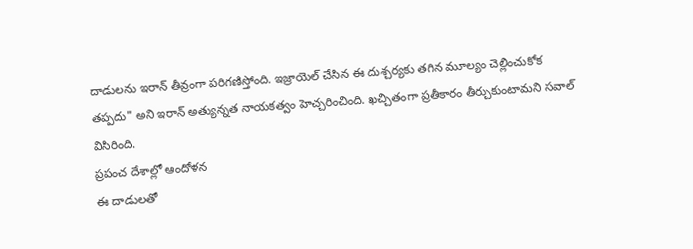దాడులను ఇరాన్ తీవ్రంగా పరిగణిస్తోంది. ఇజ్రాయెల్ చేసిన ఈ దుశ్చర్యకు తగిన మూల్యం చెల్లించుకోక తప్పదు" అని ఇరాన్ అత్యున్నత నాయకత్వం హెచ్చరించింది. ఖచ్చితంగా ప్రతీకారం తీర్చుకుంటామని సవాల్ విసిరింది.
ప్రపంచ దేశాల్లో ఆందోళన
ఈ దాడులతో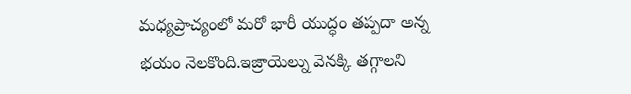మధ్యప్రాచ్యంలో మరో భారీ యుద్ధం తప్పదా అన్న భయం నెలకొంది.ఇజ్రాయెల్ను వెనక్కి తగ్గాలని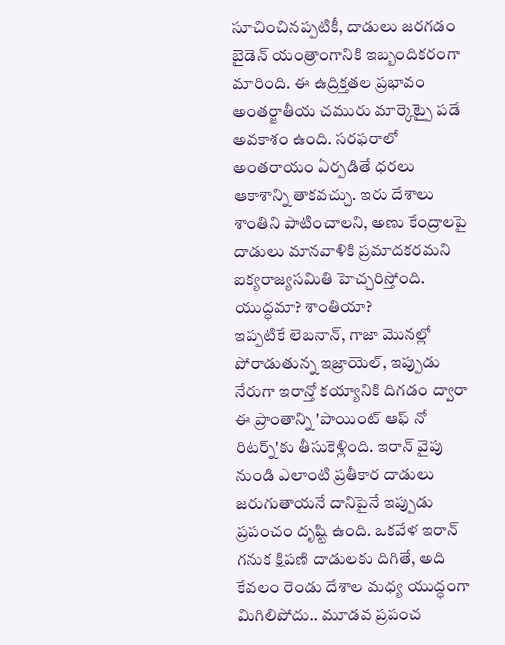సూచించినప్పటికీ, దాడులు జరగడం బైడెన్ యంత్రాంగానికి ఇబ్బందికరంగా మారింది. ఈ ఉద్రిక్తతల ప్రభావం అంతర్జాతీయ చమురు మార్కెట్పై పడే అవకాశం ఉంది. సరఫరాలో అంతరాయం ఏర్పడితే ధరలు ఆకాశాన్ని తాకవచ్చు. ఇరు దేశాలు శాంతిని పాటించాలని, అణు కేంద్రాలపై దాడులు మానవాళికి ప్రమాదకరమని ఐక్యరాజ్యసమితి హెచ్చరిస్తోంది.
యుద్ధమా? శాంతియా?
ఇప్పటికే లెబనాన్, గాజా మొనల్లో పోరాడుతున్న ఇజ్రాయెల్, ఇప్పుడు నేరుగా ఇరాన్తో కయ్యానికి దిగడం ద్వారా ఈ ప్రాంతాన్ని 'పాయింట్ ఆఫ్ నో రిటర్న్'కు తీసుకెళ్లింది. ఇరాన్ వైపు నుండి ఎలాంటి ప్రతీకార దాడులు జరుగుతాయనే దానిపైనే ఇప్పుడు ప్రపంచం దృష్టి ఉంది. ఒకవేళ ఇరాన్ గనుక క్షిపణి దాడులకు దిగితే, అది కేవలం రెండు దేశాల మధ్య యుద్ధంగా మిగిలిపోదు.. మూడవ ప్రపంచ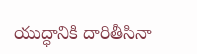యుద్ధానికి దారితీసినా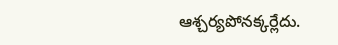ఆశ్చర్యపోనక్కర్లేదు.